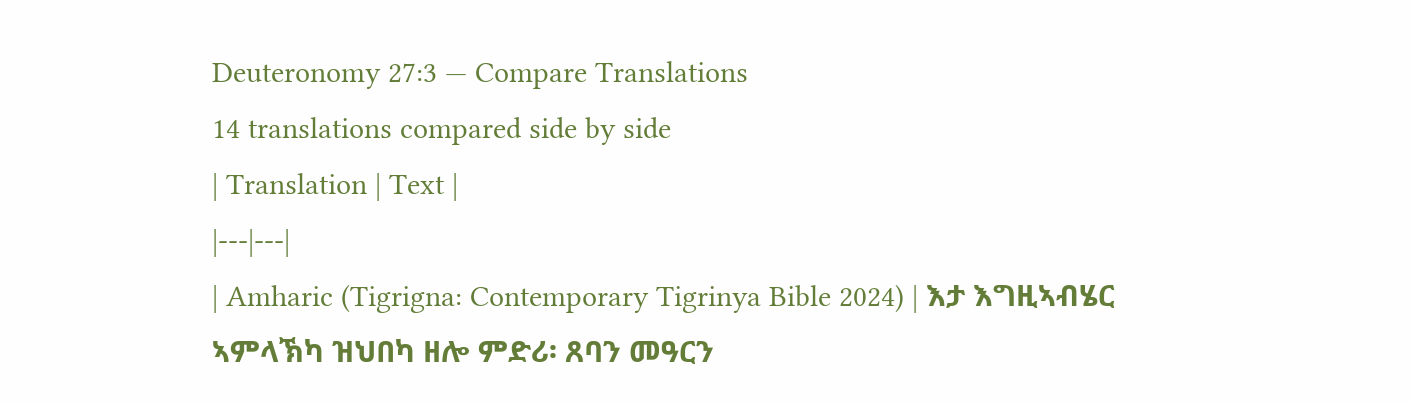Deuteronomy 27:3 — Compare Translations
14 translations compared side by side
| Translation | Text |
|---|---|
| Amharic (Tigrigna: Contemporary Tigrinya Bible 2024) | እታ እግዚኣብሄር ኣምላኽካ ዝህበካ ዘሎ ምድሪ፡ ጸባን መዓርን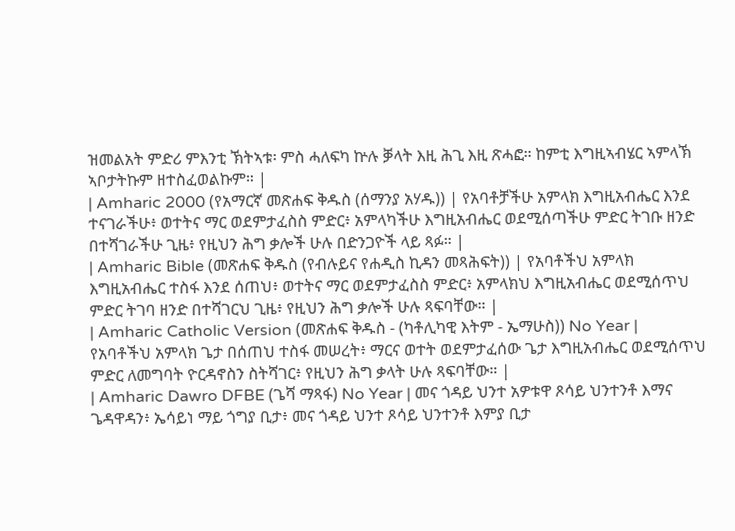ዝመልአት ምድሪ ምእንቲ ኽትኣቱ፡ ምስ ሓለፍካ ኵሉ ቓላት እዚ ሕጊ እዚ ጽሓፎ። ከምቲ እግዚኣብሄር ኣምላኽ ኣቦታትኩም ዘተስፈወልኩም። |
| Amharic 2000 (የአማርኛ መጽሐፍ ቅዱስ (ሰማንያ አሃዱ)) | የአባቶቻችሁ አምላክ እግዚአብሔር እንደ ተናገራችሁ፥ ወተትና ማር ወደምታፈስስ ምድር፥ አምላካችሁ እግዚአብሔር ወደሚሰጣችሁ ምድር ትገቡ ዘንድ በተሻገራችሁ ጊዜ፥ የዚህን ሕግ ቃሎች ሁሉ በድንጋዮች ላይ ጻፉ። |
| Amharic Bible (መጽሐፍ ቅዱስ (የብሉይና የሐዲስ ኪዳን መጻሕፍት)) | የአባቶችህ አምላክ እግዚአብሔር ተስፋ እንደ ሰጠህ፥ ወተትና ማር ወደምታፈስስ ምድር፥ አምላክህ እግዚአብሔር ወደሚሰጥህ ምድር ትገባ ዘንድ በተሻገርህ ጊዜ፥ የዚህን ሕግ ቃሎች ሁሉ ጻፍባቸው። |
| Amharic Catholic Version (መጽሐፍ ቅዱስ - (ካቶሊካዊ እትም - ኤማሁስ)) No Year | የአባቶችህ አምላክ ጌታ በሰጠህ ተስፋ መሠረት፥ ማርና ወተት ወደምታፈሰው ጌታ እግዚአብሔር ወደሚሰጥህ ምድር ለመግባት ዮርዳኖስን ስትሻገር፥ የዚህን ሕግ ቃላት ሁሉ ጻፍባቸው። |
| Amharic Dawro DFBE (ጌሻ ማጻፋ) No Year | መና ጎዳይ ህንተ አዎቱዋ ጾሳይ ህንተንቶ እማና ጌዳዋዳን፥ ኤሳይነ ማይ ጎግያ ቢታ፥ መና ጎዳይ ህንተ ጾሳይ ህንተንቶ እምያ ቢታ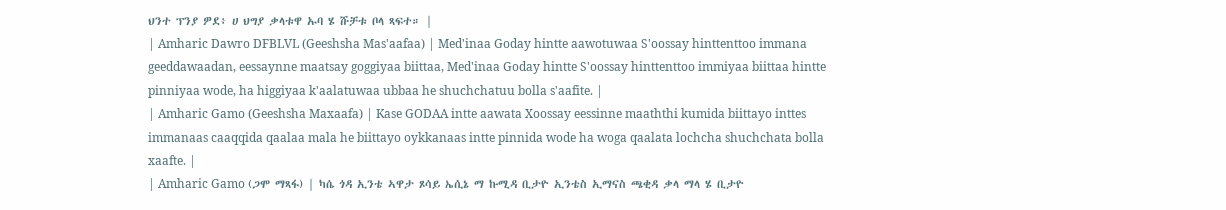ህንተ ፕንያ ዎደ፥ ሀ ህግያ ቃላቱዋ ኡባ ሄ ሹቻቱ ቦላ ጻፍተ። |
| Amharic Dawro DFBLVL (Geeshsha Mas'aafaa) | Med'inaa Goday hintte aawotuwaa S'oossay hinttenttoo immana geeddawaadan, eessaynne maatsay goggiyaa biittaa, Med'inaa Goday hintte S'oossay hinttenttoo immiyaa biittaa hintte pinniyaa wode, ha higgiyaa k'aalatuwaa ubbaa he shuchchatuu bolla s'aafite. |
| Amharic Gamo (Geeshsha Maxaafa) | Kase GODAA intte aawata Xoossay eessinne maaththi kumida biittayo inttes immanaas caaqqida qaalaa mala he biittayo oykkanaas intte pinnida wode ha woga qaalata lochcha shuchchata bolla xaafte. |
| Amharic Gamo (ጋሞ ማጻፋ) | ካሴ ጎዳ ኢንቴ ኣዋታ ጾሳይ ኤሲኔ ማ ኩሚዳ ቢታዮ ኢንቴስ ኢማናስ ጫቂዳ ቃላ ማላ ሄ ቢታዮ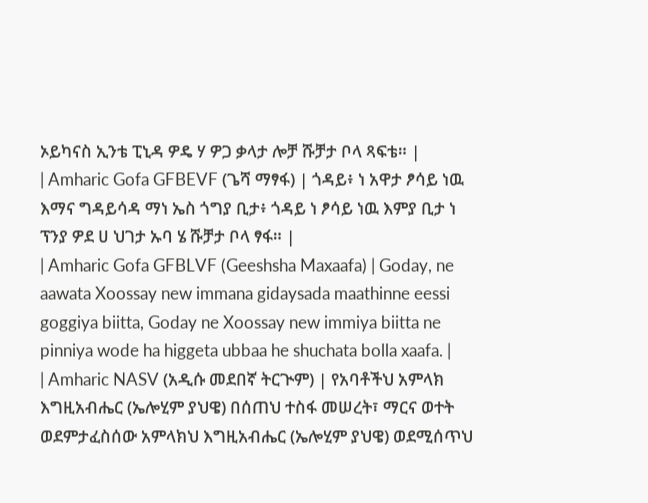ኦይካናስ ኢንቴ ፒኒዳ ዎዴ ሃ ዎጋ ቃላታ ሎቻ ሹቻታ ቦላ ጻፍቴ። |
| Amharic Gofa GFBEVF (ጌሻ ማፃፋ) | ጎዳይ፥ ነ አዋታ ፆሳይ ነዉ እማና ግዳይሳዳ ማነ ኤስ ጎግያ ቢታ፥ ጎዳይ ነ ፆሳይ ነዉ እምያ ቢታ ነ ፕንያ ዎደ ሀ ህገታ ኡባ ሄ ሹቻታ ቦላ ፃፋ። |
| Amharic Gofa GFBLVF (Geeshsha Maxaafa) | Goday, ne aawata Xoossay new immana gidaysada maathinne eessi goggiya biitta, Goday ne Xoossay new immiya biitta ne pinniya wode ha higgeta ubbaa he shuchata bolla xaafa. |
| Amharic NASV (አዲሱ መደበኛ ትርጒም) | የአባቶችህ አምላክ እግዚአብሔር (ኤሎሂም ያህዌ) በሰጠህ ተስፋ መሠረት፣ ማርና ወተት ወደምታፈስሰው አምላክህ እግዚአብሔር (ኤሎሂም ያህዌ) ወደሚሰጥህ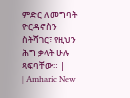ምድር ለመግባት ዮርዳኖስን ስትሻገር፣ የዚህን ሕግ ቃላት ሁሉ ጻፍባቸው። |
| Amharic New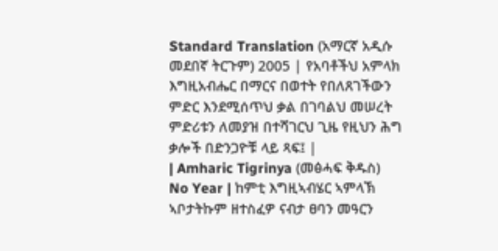Standard Translation (አማርኛ አዲሱ መደበኛ ትርጉም) 2005 | የአባቶችህ አምላክ እግዚአብሔር በማርና በወተት የበለጸገችውን ምድር እንደሚሰጥህ ቃል በገባልህ መሠረት ምድሪቱን ለመያዝ በተሻገርህ ጊዜ የዚህን ሕግ ቃሎች በድንጋዮቹ ላይ ጻፍ፤ |
| Amharic Tigrinya (መፅሓፍ ቅዱስ) No Year | ከምቲ እግዚኣብሄር ኣምላኽ ኣቦታትኩም ዘተስፈዎ ናብታ ፀባን መዓርን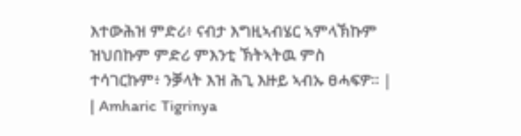እተውሕዝ ምድሪ፥ ናብታ እግዚኣብሄር ኣምላኽኩም ዝህበኩም ምድሪ ምእንቲ ኽትኣትዉ ምስ ተሳገርኩም፥ ንቓላት እዝ ሕጊ እዙይ ኣብኡ ፀሓፍዎ። |
| Amharic Tigrinya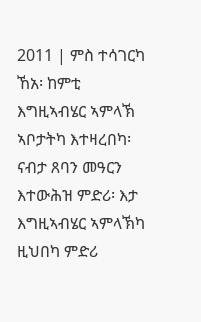2011 | ምስ ተሳገርካ ኸአ፡ ከምቲ እግዚኣብሄር ኣምላኽ ኣቦታትካ እተዛረበካ፡ ናብታ ጸባን መዓርን እተውሕዝ ምድሪ፡ እታ እግዚኣብሄር ኣምላኽካ ዚህበካ ምድሪ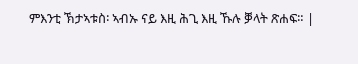ምእንቲ ኽታኣቱስ፡ ኣብኡ ናይ እዚ ሕጊ እዚ ኹሉ ቓላት ጽሐፍ። |